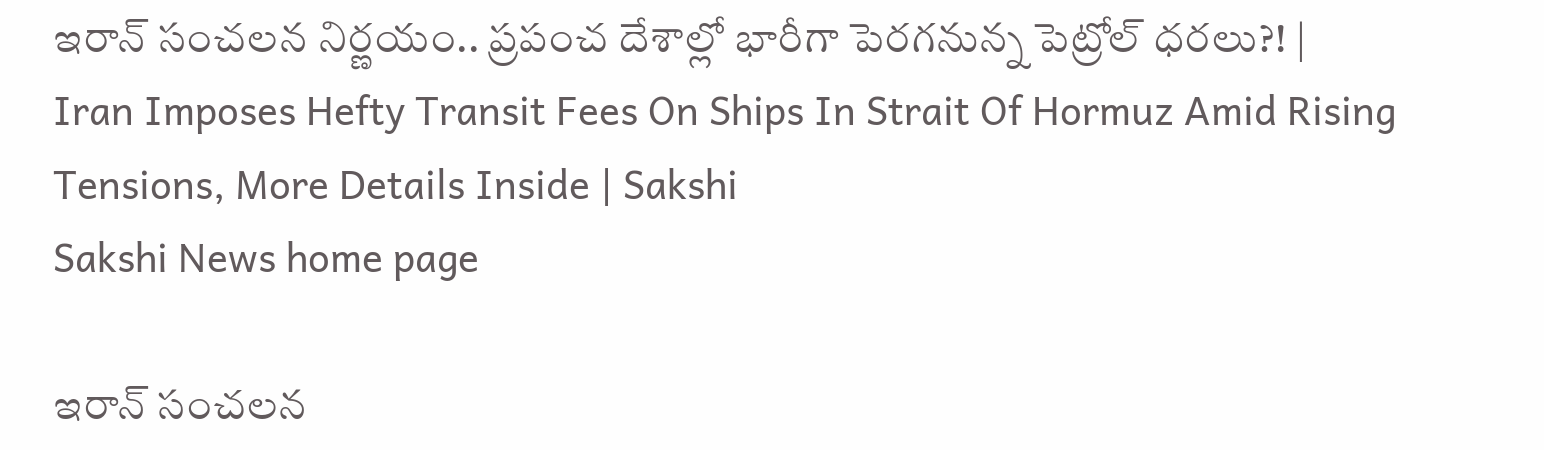ఇరాన్‌ సంచలన నిర్ణయం.. ప్రపంచ దేశాల్లో భారీగా పెరగనున్న పెట్రోల్‌ ధరలు?! | Iran Imposes Hefty Transit Fees On Ships In Strait Of Hormuz Amid Rising Tensions, More Details Inside | Sakshi
Sakshi News home page

ఇరాన్‌ సంచలన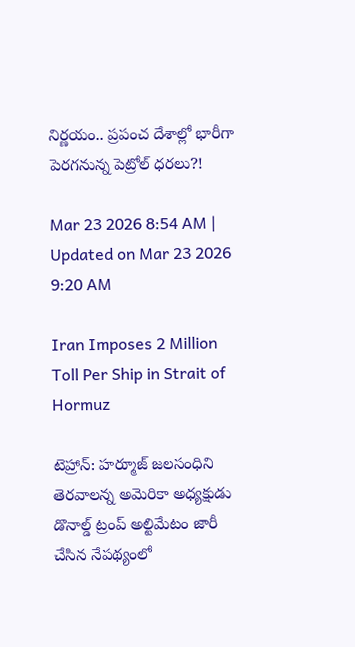నిర్ణయం.. ప్రపంచ దేశాల్లో భారీగా పెరగనున్న పెట్రోల్‌ ధరలు?!

Mar 23 2026 8:54 AM | Updated on Mar 23 2026 9:20 AM

Iran Imposes 2 Million Toll Per Ship in Strait of Hormuz

టెహ్రాన్‌: హర్మూజ్‌ జలసంధిని తెరవాలన్న అమెరికా అధ్యక్షుడు డొనాల్డ్‌ ట్రంప్‌ అల్టిమేటం జారీ చేసిన నేపథ్యంలో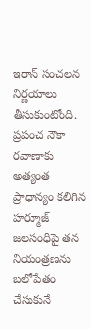ఇరాన్‌ సంచలన నిర్ణయాలు తీసుకుంటోంది. ప్రపంచ నౌకా రవాణాకు అత్యంత ప్రాధాన్యం కలిగిన హర్మూజ్‌ జలసంధిపై తన నియంత్రణను బలోపేతం చేసుకునే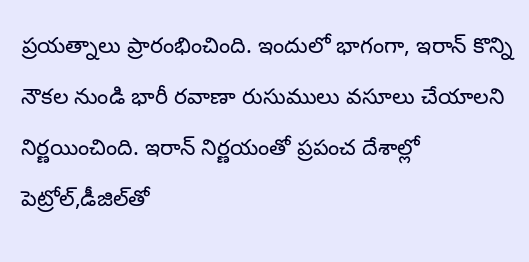ప్రయత్నాలు ప్రారంభించింది. ఇందులో భాగంగా, ఇరాన్ కొన్ని నౌకల నుండి భారీ రవాణా రుసుములు వసూలు చేయాలని నిర్ణయించింది. ఇరాన్‌ నిర్ణయంతో ప్రపంచ దేశాల్లో పెట్రోల్‌,డీజిల్‌తో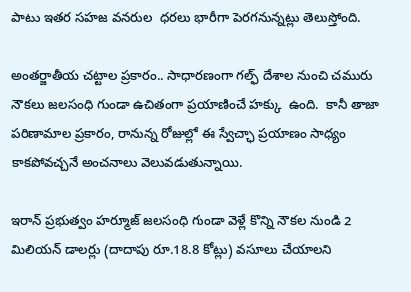పాటు ఇతర సహజ వనరుల  ధరలు భారీగా పెరగనున్నట్లు తెలుస్తోంది.

అంతర్జాతీయ చట్టాల ప్రకారం.. సాధారణంగా గల్ఫ్ దేశాల నుంచి చమురు నౌకలు జలసంధి గుండా ఉచితంగా ప్రయాణించే హక్కు  ఉంది.  కానీ తాజా పరిణామాల ప్రకారం, రానున్న రోజుల్లో ఈ స్వేచ్ఛా ప్రయాణం సాధ్యం కాకపోవచ్చనే అంచనాలు వెలువడుతున్నాయి.

ఇరాన్ ప్రభుత్వం హర్మూజ్‌ జలసంధి గుండా వెళ్లే కొన్ని నౌకల నుండి 2 మిలియన్ డాలర్లు (దాదాపు రూ.18.8 కోట్లు) వసూలు చేయాలని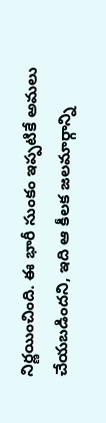నిర్ణయించింది. ఈ భారీ సుంకం ఇప్పటికే అమలు చేయబడిందని, ఇది ఆ కీలక జలమార్గాన్ని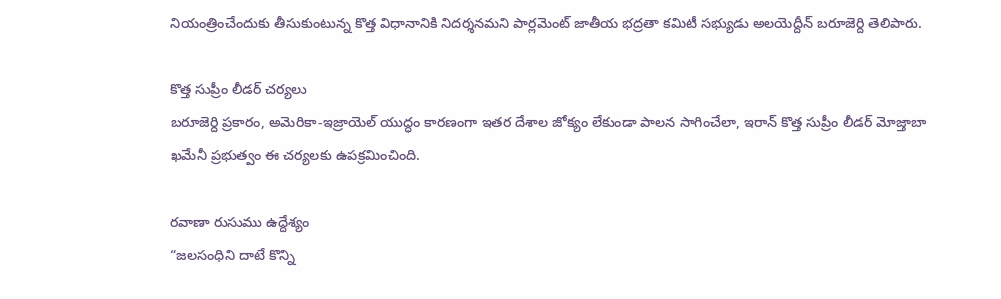నియంత్రించేందుకు తీసుకుంటున్న కొత్త విధానానికి నిదర్శనమని పార్లమెంట్ జాతీయ భద్రతా కమిటీ సభ్యుడు అలయెద్దీన్ బరూజెర్ది తెలిపారు.

కొత్త సుప్రీం లీడర్ చర్యలు
బరూజెర్ది ప్రకారం, అమెరికా-ఇజ్రాయెల్ యుద్ధం కారణంగా ఇతర దేశాల జోక్యం లేకుండా పాలన సాగించేలా, ఇరాన్ కొత్త సుప్రీం లీడర్ మోజ్తాబా ఖమేనీ ప్రభుత్వం ఈ చర్యలకు ఉపక్రమించింది.

రవాణా రుసుము ఉద్దేశ్యం
“జలసంధిని దాటే కొన్ని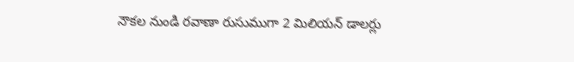నౌకల నుండి రవాణా రుసుముగా 2 మిలియన్ డాలర్లు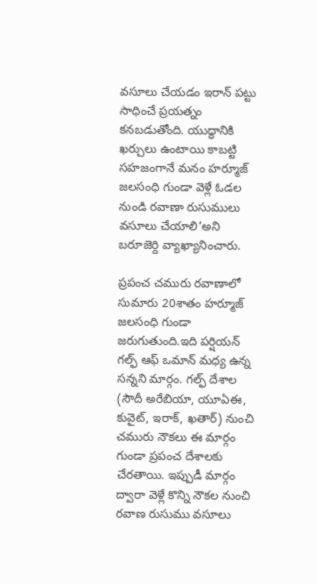వసూలు చేయడం ఇరాన్ పట్టు సాధించే ప్రయత్నం కనబడుతోంది. యుద్ధానికి ఖర్చులు ఉంటాయి కాబట్టి సహజంగానే మనం హర్మూజ్‌ జలసంధి గుండా వెళ్లే ఓడల నుండి రవాణా రుసుములు వసూలు చేయాలి’అని బరూజెర్ది వ్యాఖ్యానించారు.

ప్రపంచ చమురు రవాణాలో సుమారు 20శాతం హర్మూజ్‌  జలసంధి గుండా జరుగుతుంది.ఇది పర్షియన్ గల్ఫ్ ఆఫ్ ఒమాన్ మధ్య ఉన్న సన్నని మార్గం. గల్ఫ్ దేశాల (సౌదీ అరేబియా, యూఏఈ, కువైట్, ఇరాక్, ఖతార్) నుంచి చమురు నౌకలు ఈ మార్గం గుండా ప్రపంచ దేశాలకు చేరతాయి. ఇప్పుడీ మార్గం ద్వారా వెళ్లే కొన్ని నౌకల నుంచి రవాణ రుసుము వసూలు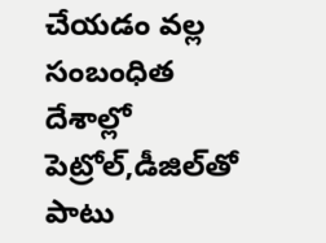చేయడం వల్ల సంబంధిత దేశాల్లో పెట్రోల్‌,డీజిల్‌తో పాటు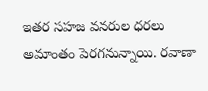ఇతర సహజ వనరుల ధరలు అమాంతం పెరగనున్నాయి. రవాణా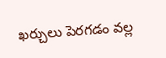ఖర్చులు పెరగడం వల్ల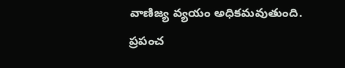వాణిజ్య వ్యయం అధికమవుతుంది. ప్రపంచ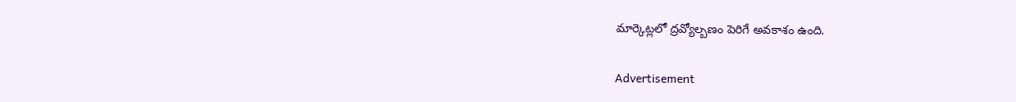మార్కెట్లలో ద్రవ్యోల్బణం పెరిగే అవకాశం ఉంది.

Advertisement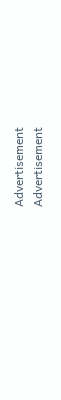Advertisement
Advertisement